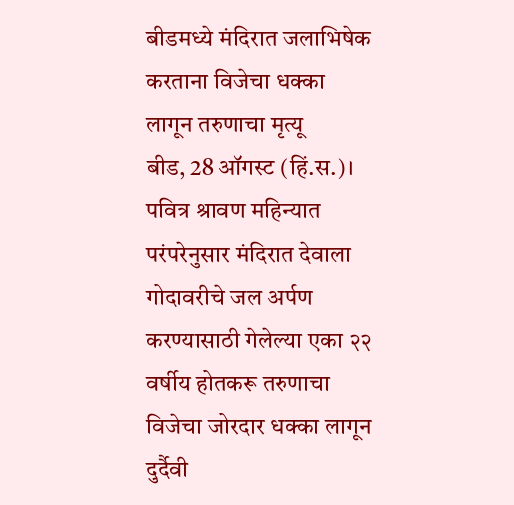बीडमध्ये मंदिरात जलाभिषेक करताना विजेचा धक्का लागून तरुणाचा मृत्यू
बीड, 28 ऑगस्ट (हिं.स.)। पवित्र श्रावण महिन्यात परंपरेनुसार मंदिरात देवाला गोदावरीचे जल अर्पण करण्यासाठी गेलेल्या एका २२ वर्षीय होतकरू तरुणाचा विजेचा जोरदार धक्का लागून दुर्दैवी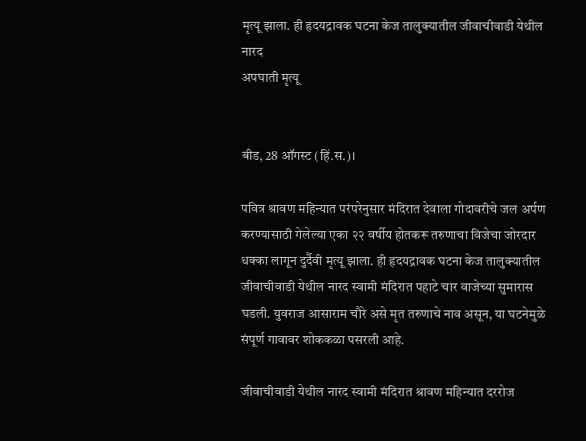मृत्यू झाला. ही हृदयद्रावक घटना केज तालुक्यातील जीवाचीवाडी येथील नारद
अपघाती मृत्यू


बीड, 28 ऑगस्ट (हिं.स.)।

पवित्र श्रावण महिन्यात परंपरेनुसार मंदिरात देवाला गोदावरीचे जल अर्पण करण्यासाठी गेलेल्या एका २२ वर्षीय होतकरू तरुणाचा विजेचा जोरदार धक्का लागून दुर्दैवी मृत्यू झाला. ही हृदयद्रावक घटना केज तालुक्यातील जीवाचीवाडी येथील नारद स्वामी मंदिरात पहाटे चार वाजेच्या सुमारास घडली. युवराज आसाराम चौरे असे मृत तरुणाचे नाव असून, या घटनेमुळे संपूर्ण गावावर शोककळा पसरली आहे.

जीवाचीवाडी येथील नारद स्वामी मंदिरात श्रावण महिन्यात दररोज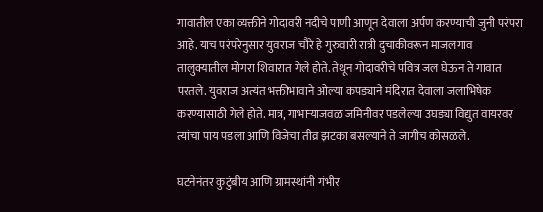गावातील एका व्यक्तीने गोदावरी नदीचे पाणी आणून देवाला अर्पण करण्याची जुनी परंपरा आहे. याच परंपरेनुसार युवराज चौरे हे गुरुवारी रात्री दुचाकीवरून माजलगाव तालुक्यातील मोगरा शिवारात गेले होते. तेथून गोदावरीचे पवित्र जल घेऊन ते गावात परतले. युवराज अत्यंत भक्तीभावाने ओल्या कपड्याने मंदिरात देवाला जलाभिषेक करण्यासाठी गेले होते. मात्र, गाभाऱ्याजवळ जमिनीवर पडलेल्या उघड्या विद्युत वायरवर त्यांचा पाय पडला आणि विजेचा तीव्र झटका बसल्याने ते जागीच कोसळले.

घटनेनंतर कुटुंबीय आणि ग्रामस्थांनी गंभीर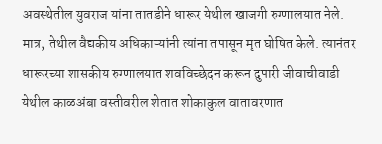अवस्थेतील युवराज यांना तातडीने धारूर येथील खाजगी रुग्णालयात नेले. मात्र, तेथील वैद्यकीय अधिकाऱ्यांनी त्यांना तपासून मृत घोषित केले. त्यानंतर धारूरच्या शासकीय रुग्णालयात शवविच्छेदन करून दुपारी जीवाचीवाडी येथील काळअंबा वस्तीवरील शेतात शोकाकुल वातावरणात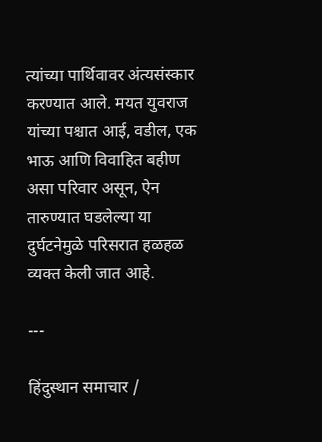त्यांच्या पार्थिवावर अंत्यसंस्कार करण्यात आले. मयत युवराज यांच्या पश्चात आई, वडील, एक भाऊ आणि विवाहित बहीण असा परिवार असून, ऐन तारुण्यात घडलेल्या या दुर्घटनेमुळे परिसरात हळहळ व्यक्त केली जात आहे.

---

हिंदुस्थान समाचार /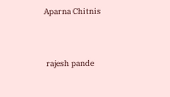Aparna Chitnis


 rajesh pande